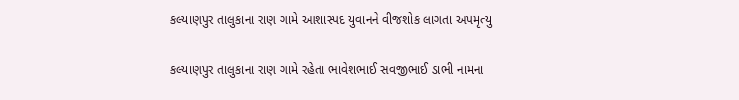કલ્યાણપુર તાલુકાના રાણ ગામે આશાસ્પદ યુવાનને વીજશોક લાગતા અપમૃત્યુ

કલ્યાણપુર તાલુકાના રાણ ગામે રહેતા ભાવેશભાઈ સવજીભાઈ ડાભી નામના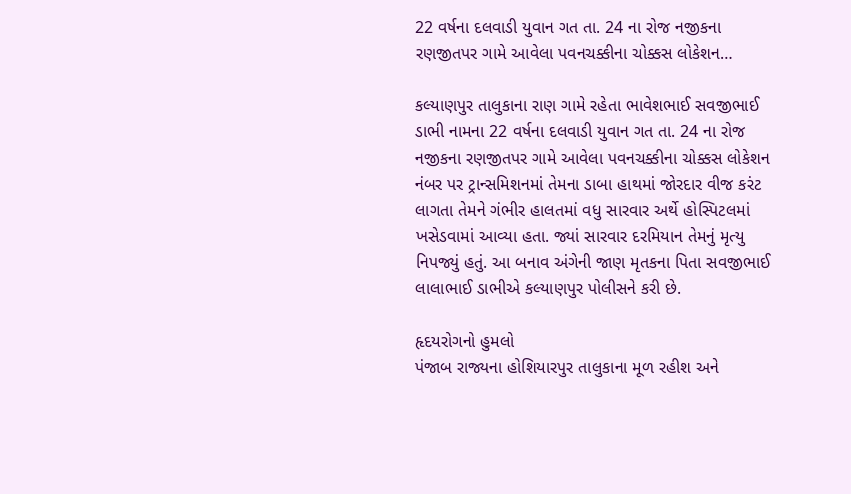22 વર્ષના દલવાડી યુવાન ગત તા. 24 ના રોજ નજીકના રણજીતપર ગામે આવેલા પવનચક્કીના ચોક્કસ લોકેશન…

કલ્યાણપુર તાલુકાના રાણ ગામે રહેતા ભાવેશભાઈ સવજીભાઈ ડાભી નામના 22 વર્ષના દલવાડી યુવાન ગત તા. 24 ના રોજ નજીકના રણજીતપર ગામે આવેલા પવનચક્કીના ચોક્કસ લોકેશન નંબર પર ટ્રાન્સમિશનમાં તેમના ડાબા હાથમાં જોરદાર વીજ કરંટ લાગતા તેમને ગંભીર હાલતમાં વધુ સારવાર અર્થે હોસ્પિટલમાં ખસેડવામાં આવ્યા હતા. જ્યાં સારવાર દરમિયાન તેમનું મૃત્યુ નિપજ્યું હતું. આ બનાવ અંગેની જાણ મૃતકના પિતા સવજીભાઈ લાલાભાઈ ડાભીએ કલ્યાણપુર પોલીસને કરી છે.

હૃદયરોગનો હુમલો
પંજાબ રાજ્યના હોશિયારપુર તાલુકાના મૂળ રહીશ અને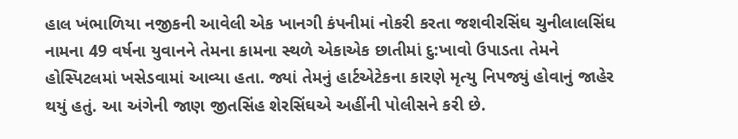હાલ ખંભાળિયા નજીકની આવેલી એક ખાનગી કંપનીમાં નોકરી કરતા જશવીરસિંઘ ચુનીલાલસિંઘ નામના 49 વર્ષના યુવાનને તેમના કામના સ્થળે એકાએક છાતીમાં દુ:ખાવો ઉપાડતા તેમને હોસ્પિટલમાં ખસેડવામાં આવ્યા હતા. જ્યાં તેમનું હાર્ટએટેકના કારણે મૃત્યુ નિપજ્યું હોવાનું જાહેર થયું હતું. આ અંગેની જાણ જીતસિંહ શેરસિંઘએ અહીંની પોલીસને કરી છે.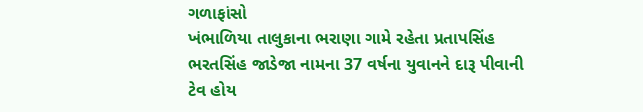ગળાફાંસો
ખંભાળિયા તાલુકાના ભરાણા ગામે રહેતા પ્રતાપસિંહ ભરતસિંહ જાડેજા નામના 37 વર્ષના યુવાનને દારૂ પીવાની ટેવ હોય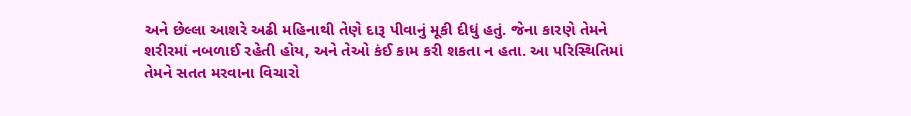અને છેલ્લા આશરે અઢી મહિનાથી તેણે દારૂ પીવાનું મૂકી દીધું હતું. જેના કારણે તેમને શરીરમાં નબળાઈ રહેતી હોય, અને તેઓ કંઈ કામ કરી શકતા ન હતા. આ પરિસ્થિતિમાં તેમને સતત મરવાના વિચારો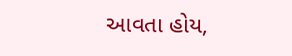આવતા હોય,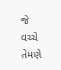જે વચ્ચે તેમણે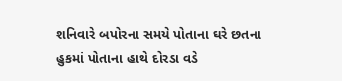શનિવારે બપોરના સમયે પોતાના ઘરે છતના હુકમાં પોતાના હાથે દોરડા વડે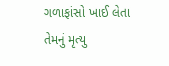ગળાફાંસો ખાઈ લેતા તેમનું મૃત્યુ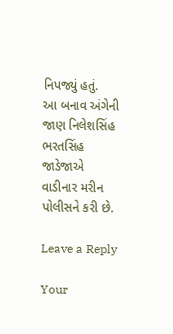નિપજ્યું હતું.
આ બનાવ અંગેની જાણ નિલેશસિંહ ભરતસિંહ જાડેજાએ વાડીનાર મરીન પોલીસને કરી છે.

Leave a Reply

Your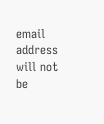email address will not be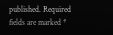published. Required fields are marked *